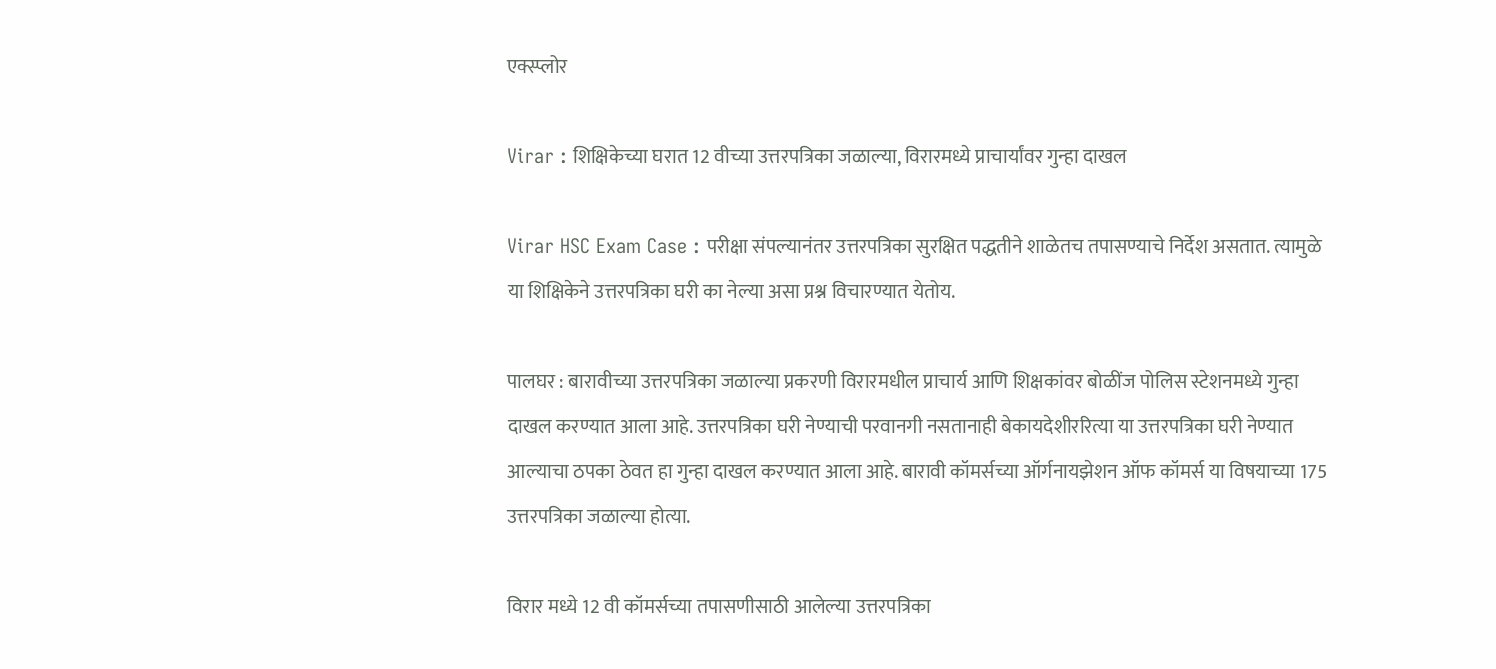एक्स्प्लोर

Virar : शिक्षिकेच्या घरात 12 वीच्या उत्तरपत्रिका जळाल्या, विरारमध्ये प्राचार्यांवर गुन्हा दाखल

Virar HSC Exam Case : परीक्षा संपल्यानंतर उत्तरपत्रिका सुरक्षित पद्धतीने शाळेतच तपासण्याचे निर्देश असतात. त्यामुळे या शिक्षिकेने उत्तरपत्रिका घरी का नेल्या असा प्रश्न विचारण्यात येतोय.

पालघर : बारावीच्या उत्तरपत्रिका जळाल्या प्रकरणी विरारमधील प्राचार्य आणि शिक्षकांवर बोळींज पोलिस स्टेशनमध्ये गुन्हा दाखल करण्यात आला आहे. उत्तरपत्रिका घरी नेण्याची परवानगी नसतानाही बेकायदेशीररित्या या उत्तरपत्रिका घरी नेण्यात आल्याचा ठपका ठेवत हा गुन्हा दाखल करण्यात आला आहे. बारावी कॉमर्सच्या ऑर्गनायझेशन ऑफ कॉमर्स या विषयाच्या 175 उत्तरपत्रिका जळाल्या होत्या.

विरार मध्ये 12 वी कॉमर्सच्या तपासणीसाठी आलेल्या उत्तरपत्रिका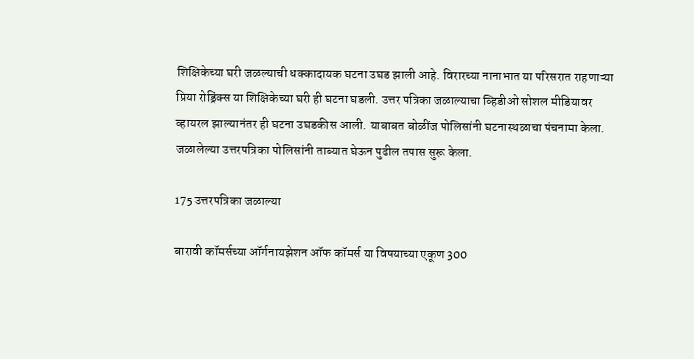शिक्षिकेच्या घरी जळल्याची धक्कादायक घटना उघड झाली आहे. विरारच्या नानाभात या परिसरात राहणाऱ्या प्रिया रोड्रिंक्स या शिक्षिकेच्या घरी ही घटना घडली. उत्तर पत्रिका जळाल्याचा व्हिडीओ सोशल मीडियावर व्हायरल झाल्यानंतर ही घटना उघडकीस आली. याबाबत बोळींज पोलिसांनी घटनास्थळाचा पंचनामा केला. जळालेल्या उत्तरपत्रिका पोलिसांनी ताब्यात घेऊन पुढील तपास सुरू केला.

175 उत्तरपत्रिका जळाल्या

बारावी कॉमर्सच्या ऑर्गनायझेशन ऑफ कॉमर्स या विषयाच्या एकूण 300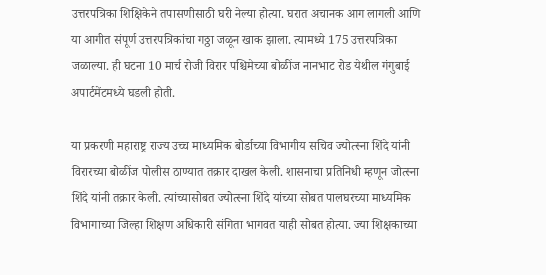उत्तरपत्रिका शिक्षिकेने तपासणीसाठी घरी नेल्या होत्या. घरात अचानक आग लागली आणि या आगीत संपूर्ण उत्तरपत्रिकांचा गठ्ठा जळून खाक झाला. त्यामध्ये 175 उत्तरपत्रिका जळाल्या. ही घटना 10 मार्च रोजी विरार पश्चिमेच्या बोळींज नानभाट रोड येथील गंगुबाई अपार्टमेंटमध्ये घडली होती.

या प्रकरणी महाराष्ट्र राज्य उच्च माध्यमिक बोर्डाच्या विभागीय सचिव ज्योत्स्ना शिंदे यांनी विरारच्या बोळींज पोलीस ठाण्यात तक्रार दाखल केली. शासनाचा प्रतिनिधी म्हणून जोत्स्ना शिंदे यांनी तक्रार केली. त्यांच्यासोबत ज्योत्स्ना शिंदे यांच्या सोबत पालघरच्या माध्यमिक विभागाच्या जिल्हा शिक्षण अधिकारी संगिता भागवत याही सोबत होत्या. ज्या शिक्षकाच्या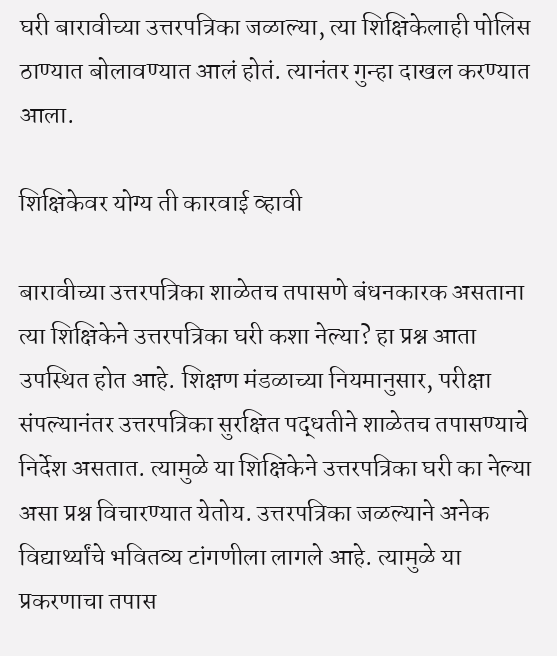घरी बारावीच्या उत्तरपत्रिका जळाल्या, त्या शिक्षिकेलाही पोलिस ठाण्यात बोलावण्यात आलं होतं. त्यानंतर गुन्हा दाखल करण्यात आला.

शिक्षिकेवर योग्य ती कारवाई व्हावी

बारावीच्या उत्तरपत्रिका शाळेतच तपासणे बंधनकारक असताना त्या शिक्षिकेने उत्तरपत्रिका घरी कशा नेल्या? हा प्रश्न आता उपस्थित होत आहे. शिक्षण मंडळाच्या नियमानुसार, परीक्षा संपल्यानंतर उत्तरपत्रिका सुरक्षित पद्धतीने शाळेतच तपासण्याचे निर्देश असतात. त्यामुळे या शिक्षिकेने उत्तरपत्रिका घरी का नेल्या असा प्रश्न विचारण्यात येतोय. उत्तरपत्रिका जळल्याने अनेक विद्यार्थ्यांचे भवितव्य टांगणीला लागले आहे. त्यामुळे या प्रकरणाचा तपास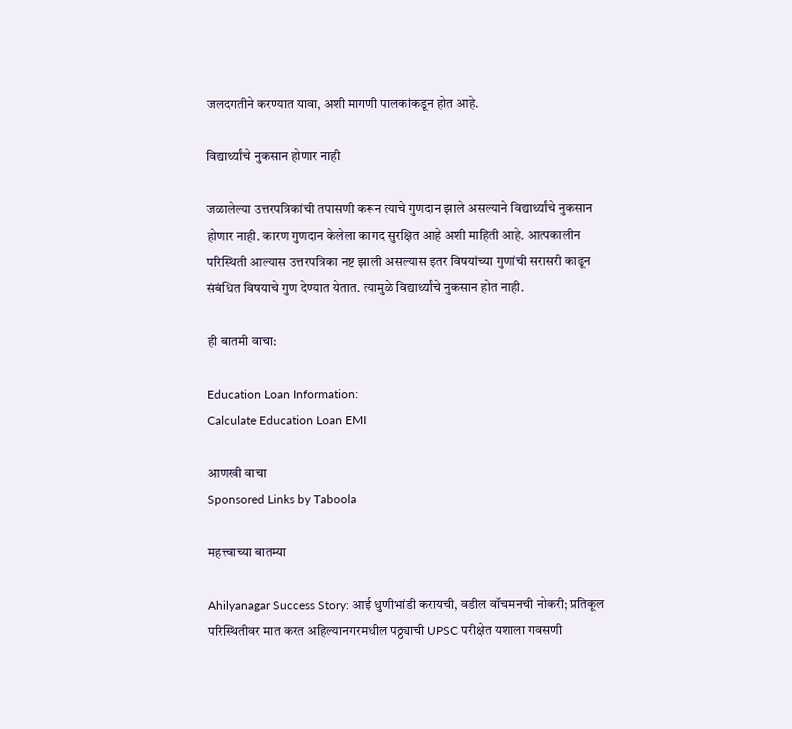जलदगतीने करण्यात यावा, अशी मागणी पालकांकडून होत आहे.

विद्यार्थ्यांचे नुकसान होणार नाही

जळालेल्या उत्तरपत्रिकांची तपासणी करून त्याचे गुणदान झाले असल्याने विद्यार्थ्यांचे नुकसान होणार नाही. कारण गुणदान केलेला कागद सुरक्षित आहे अशी माहिती आहे. आत्पकालीन परिस्थिती आल्यास उत्तरपत्रिका नष्ट झाली असल्यास इतर विषयांच्या गुणांची सरासरी काढून संबंधित विषयाचे गुण देण्यात येतात. त्यामुळे विद्यार्थ्यांचे नुकसान होत नाही.

ही बातमी वाचा:

Education Loan Information:
Calculate Education Loan EMI

आणखी वाचा
Sponsored Links by Taboola

महत्त्वाच्या बातम्या

Ahilyanagar Success Story: आई धुणीभांडी करायची, वडील वॉचमनची नोकरी; प्रतिकूल परिस्थितीवर मात करत अहिल्यानगरमधील पठ्ठ्याची UPSC परीक्षेत यशाला गवसणी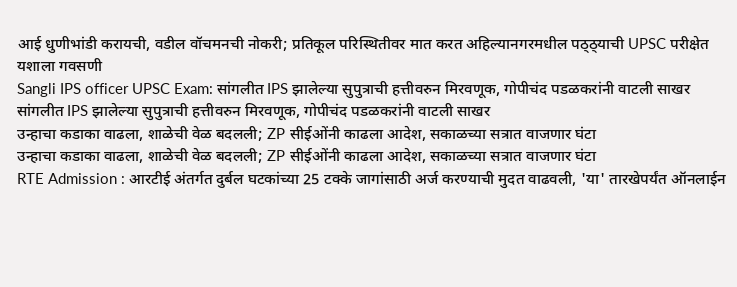आई धुणीभांडी करायची, वडील वॉचमनची नोकरी; प्रतिकूल परिस्थितीवर मात करत अहिल्यानगरमधील पठ्ठ्याची UPSC परीक्षेत यशाला गवसणी
Sangli IPS officer UPSC Exam: सांगलीत IPS झालेल्या सुपुत्राची हत्तीवरुन मिरवणूक, गोपीचंद पडळकरांनी वाटली साखर
सांगलीत IPS झालेल्या सुपुत्राची हत्तीवरुन मिरवणूक, गोपीचंद पडळकरांनी वाटली साखर
उन्हाचा कडाका वाढला, शाळेची वेळ बदलली; ZP सीईओंनी काढला आदेश, सकाळच्या सत्रात वाजणार घंटा
उन्हाचा कडाका वाढला, शाळेची वेळ बदलली; ZP सीईओंनी काढला आदेश, सकाळच्या सत्रात वाजणार घंटा
RTE Admission : आरटीई अंतर्गत दुर्बल घटकांच्या 25 टक्के जागांसाठी अर्ज करण्याची मुदत वाढवली, 'या' तारखेपर्यंत ऑनलाईन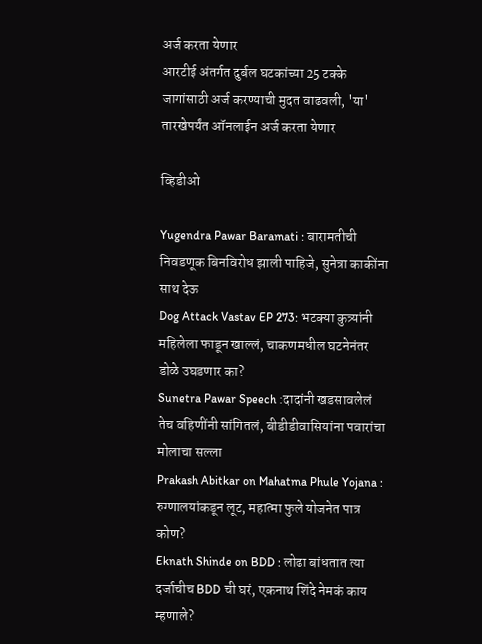अर्ज करता येणार
आरटीई अंतर्गत दुर्बल घटकांच्या 25 टक्के जागांसाठी अर्ज करण्याची मुदत वाढवली, 'या' तारखेपर्यंत ऑनलाईन अर्ज करता येणार

व्हिडीओ

Yugendra Pawar Baramati : बारामतीची निवडणूक बिनविरोध झाली पाहिजे, सुनेत्रा काकींना साथ देऊ
Dog Attack Vastav EP 273: भटक्या कुत्र्यांनी महिलेला फाडून खाल्लं, चाकणमधील घटनेनंतर डोळे उघडणार का?
Sunetra Pawar Speech :दादांनी खडसावलेलं तेच वहिणींनी सांगितलं, बीडीडीवासियांना पवारांचा मोलाचा सल्ला
Prakash Abitkar on Mahatma Phule Yojana : रुग्णालयांकडून लूट, महात्मा फुले योजनेत पात्र कोण?
Eknath Shinde on BDD : लोढा बांधतात त्या दर्जाचीच BDD ची घरं, एकनाथ शिंदे नेमकं काय म्हणाले?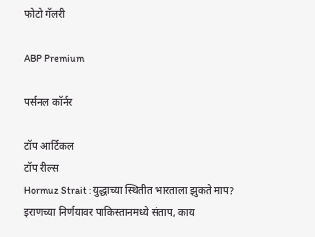फोटो गॅलरी

ABP Premium

पर्सनल कॉर्नर

टॉप आर्टिकल
टॉप रील्स
Hormuz Strait : युद्धाच्या स्थितीत भारताला झुकते माप? इराणच्या निर्णयावर पाकिस्तानमध्ये संताप, काय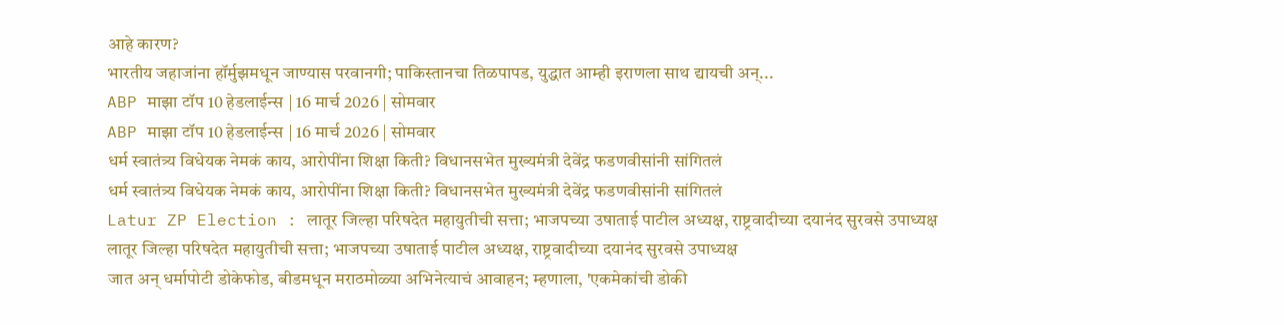आहे कारण?
भारतीय जहाजांना हॉर्मुझमधून जाण्यास परवानगी; पाकिस्तानचा तिळपापड, युद्धात आम्ही इराणला साथ द्यायची अन्...
ABP माझा टॉप 10 हेडलाईन्स | 16 मार्च 2026 | सोमवार
ABP माझा टॉप 10 हेडलाईन्स | 16 मार्च 2026 | सोमवार
धर्म स्वातंत्र्य विधेयक नेमकं काय, आरोपींना शिक्षा किती? विधानसभेत मुख्यमंत्री देवेंद्र फडणवीसांनी सांगितलं
धर्म स्वातंत्र्य विधेयक नेमकं काय, आरोपींना शिक्षा किती? विधानसभेत मुख्यमंत्री देवेंद्र फडणवीसांनी सांगितलं
Latur ZP Election : लातूर जिल्हा परिषदेत महायुतीची सत्ता; भाजपच्या उषाताई पाटील अध्यक्ष, राष्ट्रवादीच्या दयानंद सुरवसे उपाध्यक्ष
लातूर जिल्हा परिषदेत महायुतीची सत्ता; भाजपच्या उषाताई पाटील अध्यक्ष, राष्ट्रवादीच्या दयानंद सुरवसे उपाध्यक्ष
जात अन् धर्मापोटी डोकेफोड, बीडमधून मराठमोळ्या अभिनेत्याचं आवाहन; म्हणाला, 'एकमेकांची डोकी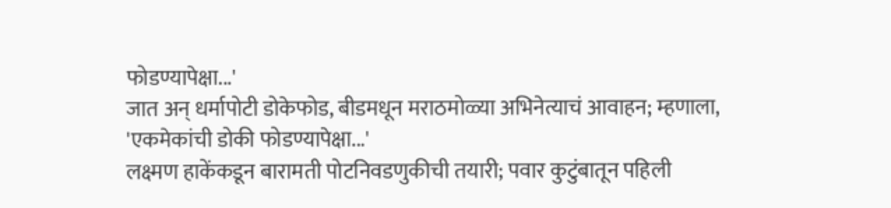फोडण्यापेक्षा...'
जात अन् धर्मापोटी डोकेफोड, बीडमधून मराठमोळ्या अभिनेत्याचं आवाहन; म्हणाला, 'एकमेकांची डोकी फोडण्यापेक्षा...'
लक्ष्मण हाकेंकडून बारामती पोटनिवडणुकीची तयारी; पवार कुटुंबातून पहिली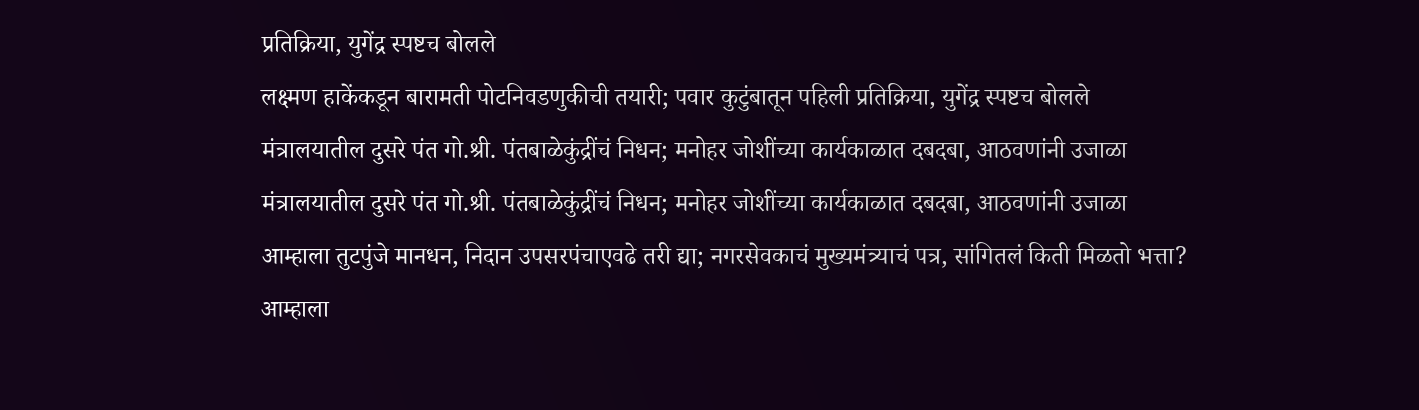प्रतिक्रिया, युगेंद्र स्पष्टच बोलले
लक्ष्मण हाकेंकडून बारामती पोटनिवडणुकीची तयारी; पवार कुटुंबातून पहिली प्रतिक्रिया, युगेंद्र स्पष्टच बोलले
मंत्रालयातील दुसरे पंत गो.श्री. पंतबाळेकुंद्रींचं निधन; मनोहर जोशींच्या कार्यकाळात दबदबा, आठवणांनी उजाळा
मंत्रालयातील दुसरे पंत गो.श्री. पंतबाळेकुंद्रींचं निधन; मनोहर जोशींच्या कार्यकाळात दबदबा, आठवणांनी उजाळा
आम्हाला तुटपुंजे मानधन, निदान उपसरपंचाएवढे तरी द्या; नगरसेवकाचं मुख्यमंत्र्याचं पत्र, सांगितलं किती मिळतो भत्ता?
आम्हाला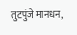तुटपुंजे मानधन,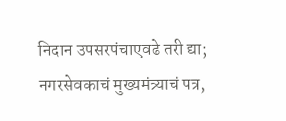निदान उपसरपंचाएवढे तरी द्या; नगरसेवकाचं मुख्यमंत्र्याचं पत्र,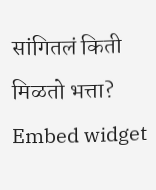सांगितलं किती मिळतो भत्ता?
Embed widget